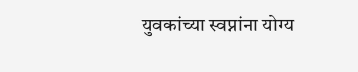युवकांच्या स्वप्नांना योग्य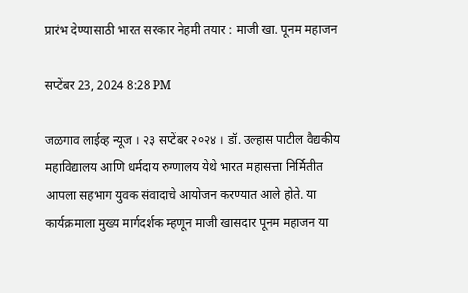प्रारंभ देण्यासाठी भारत सरकार नेहमी तयार : माजी खा. पूनम महाजन

सप्टेंबर 23, 2024 8:28 PM

जळगाव लाईव्ह न्यूज । २३ सप्टेंबर २०२४ । डॉ. उल्हास पाटील वैद्यकीय महाविद्यालय आणि धर्मदाय रुग्णालय येथे भारत महासत्ता निर्मितीत आपला सहभाग युवक संवादाचे आयोजन करण्यात आले होते. या कार्यक्रमाला मुख्य मार्गदर्शक म्हणून माजी खासदार पूनम महाजन या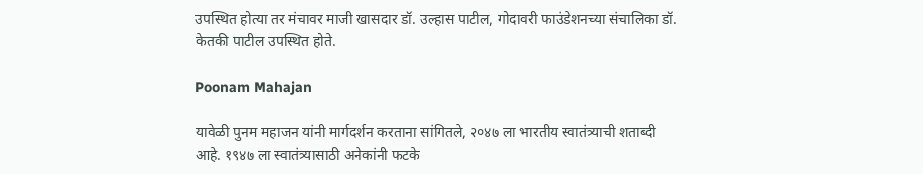उपस्थित होत्या तर मंचावर माजी खासदार डॉ. उल्हास पाटील, गोदावरी फाउंडेशनच्या संचालिका डॉ. केतकी पाटील उपस्थित होते.

Poonam Mahajan

यावेळी पुनम महाजन यांनी मार्गदर्शन करताना सांगितले, २०४७ ला भारतीय स्वातंत्र्याची शताब्दी आहे. १९४७ ला स्वातंत्र्यासाठी अनेकांनी फटके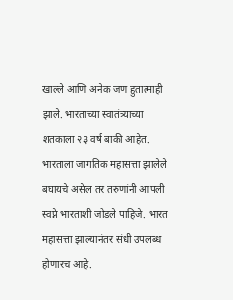खाल्ले आणि अनेक जण हुतात्माही झाले. भारताच्या स्वातंत्र्याच्या शतकाला २३ वर्ष बाकी आहेत. भारताला जागतिक महासत्ता झालेले बघायचे असेल तर तरुणांनी आपली स्वप्ने भारताशी जोडले पाहिजे. भारत महासत्ता झाल्यानंतर संधी उपलब्ध होणारच आहे.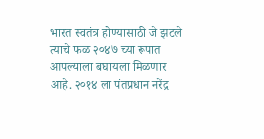भारत स्वतंत्र होण्यासाठी जे झटले त्याचे फळ २०४७ च्या रूपात आपल्याला बघायला मिळणार आहे. २०१४ ला पंतप्रधान नरेंद्र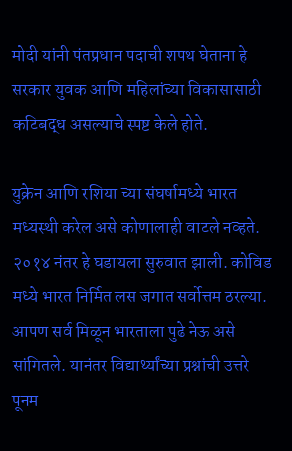मोदी यांनी पंतप्रधान पदाची शपथ घेताना हे सरकार युवक आणि महिलांच्या विकासासाठी कटिबद्ध असल्याचे स्पष्ट केले होते.

युक्रेन आणि रशिया च्या संघर्षामध्ये भारत मध्यस्थी करेल असे कोणालाही वाटले नव्हते. २०१४ नंतर हे घडायला सुरुवात झाली. कोविड मध्ये भारत निर्मित लस जगात सर्वोत्तम ठरल्या. आपण सर्व मिळून भारताला पुढे नेऊ असे सांगितले. यानंतर विद्यार्थ्यांच्या प्रश्नांची उत्तरे पूनम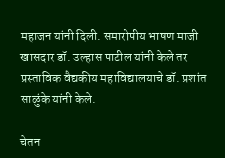महाजन यांनी दिली. समारोपीय भाषण माजी खासदार डॉ. उल्हास पाटील यांनी केले तर प्रस्ताविक वैद्यकीय महाविद्यालयाचे डॉ. प्रशांत साळुंके यांनी केले.

चेतन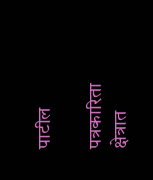पाटील

पत्रकारिता क्षेत्रात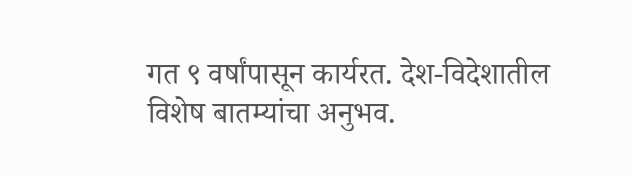गत ९ वर्षांपासून कार्यरत. देश-विदेशातील विशेष बातम्यांचा अनुभव.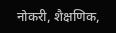नोकरी, शैक्षणिक,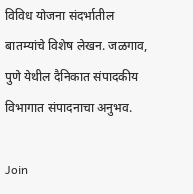विविध योजना संदर्भातील बातम्यांचे विशेष लेखन. जळगाव, पुणे येथील दैनिकात संपादकीय विभागात संपादनाचा अनुभव.

Join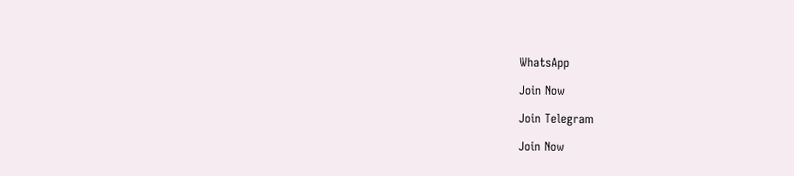WhatsApp

Join Now

Join Telegram

Join Now